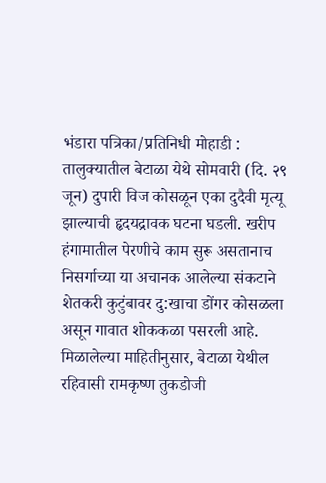भंडारा पत्रिका/प्रतिनिधी मोहाडी : तालुक्यातील बेटाळा येथे सोमवारी (दि. २९ जून) दुपारी विज कोसळून एका दुदैवी मृत्यू झाल्याची हृदयद्रावक घटना घडली. खरीप हंगामातील पेरणीचे काम सुरू असतानाच निसर्गाच्या या अचानक आलेल्या संकटाने शेतकरी कुटुंबावर दु:खाचा डोंगर कोसळला असून गावात शोककळा पसरली आहे. मिळालेल्या माहितीनुसार, बेटाळा येथील रहिवासी रामकृष्ण तुकडोजी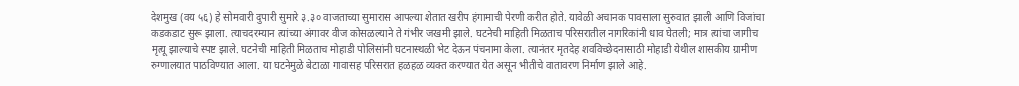देशमुख (वय ५६) हे सोमवारी दुपारी सुमारे ३.३० वाजताच्या सुमारास आपल्या शेतात खरीप हंगामाची पेरणी करीत होते. यावेळी अचानक पावसाला सुरुवात झाली आणि विजांचा कडकडाट सुरू झाला. त्याचदरम्यान त्यांच्या अंगावर वीज कोसळल्याने ते गंभीर जखमी झाले. घटनेची माहिती मिळताच परिसरातील नागरिकांनी धाव घेतली; मात्र त्यांचा जागीच मृत्यू झाल्याचे स्पष्ट झाले. घटनेची माहिती मिळताच मोहाडी पोलिसांनी घटनास्थळी भेट देऊन पंचनामा केला. त्यानंतर मृतदेह शवविच्छेदनासाठी मोहाडी येथील शासकीय ग्रामीण रुग्णालयात पाठविण्यात आला. या घटनेमुळे बेटाळा गावासह परिसरात हळहळ व्यक्त करण्यात येत असून भीतीचे वातावरण निर्माण झाले आहे.